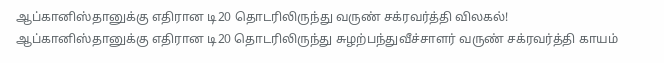ஆப்கானிஸ்தானுக்கு எதிரான டி20 தொடரிலிருந்து வருண் சக்ரவர்த்தி விலகல்!
ஆப்கானிஸ்தானுக்கு எதிரான டி20 தொடரிலிருந்து சுழற்பந்துவீச்சாளர் வருண் சக்ரவர்த்தி காயம்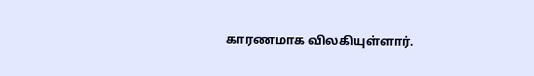காரணமாக விலகியுள்ளார்.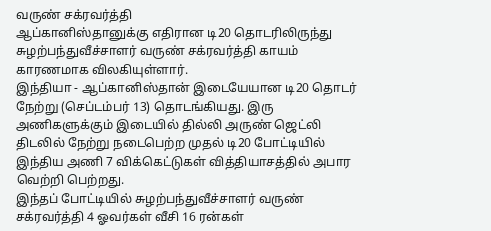வருண் சக்ரவர்த்தி
ஆப்கானிஸ்தானுக்கு எதிரான டி20 தொடரிலிருந்து சுழற்பந்துவீச்சாளர் வருண் சக்ரவர்த்தி காயம் காரணமாக விலகியுள்ளார்.
இந்தியா - ஆப்கானிஸ்தான் இடையேயான டி20 தொடர் நேற்று (செப்டம்பர் 13) தொடங்கியது. இரு அணிகளுக்கும் இடையில் தில்லி அருண் ஜெட்லி திடலில் நேற்று நடைபெற்ற முதல் டி20 போட்டியில் இந்திய அணி 7 விக்கெட்டுகள் வித்தியாசத்தில் அபார வெற்றி பெற்றது.
இந்தப் போட்டியில் சுழற்பந்துவீச்சாளர் வருண் சக்ரவர்த்தி 4 ஓவர்கள் வீசி 16 ரன்கள்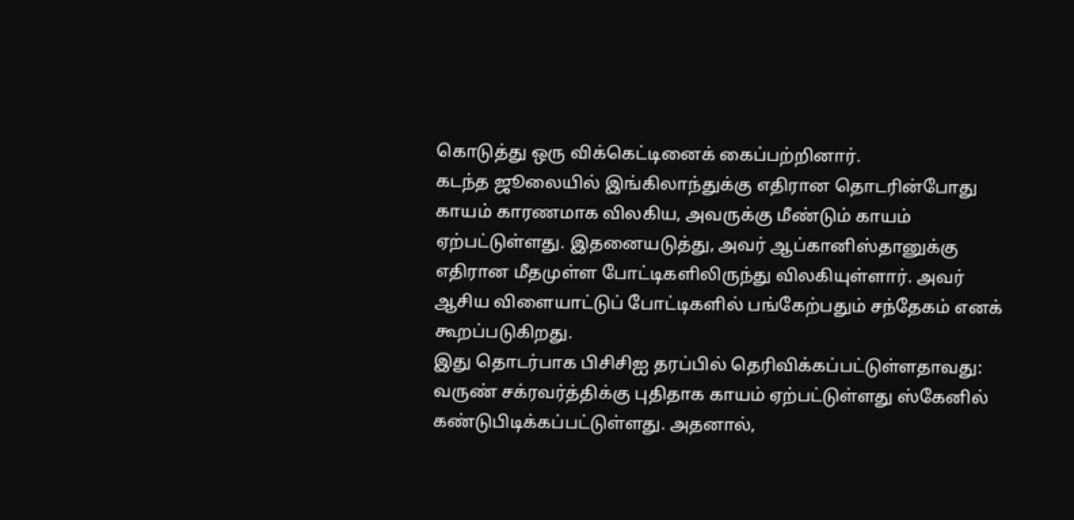கொடுத்து ஒரு விக்கெட்டினைக் கைப்பற்றினார்.
கடந்த ஜூலையில் இங்கிலாந்துக்கு எதிரான தொடரின்போது காயம் காரணமாக விலகிய, அவருக்கு மீண்டும் காயம் ஏற்பட்டுள்ளது. இதனையடுத்து, அவர் ஆப்கானிஸ்தானுக்கு எதிரான மீதமுள்ள போட்டிகளிலிருந்து விலகியுள்ளார். அவர் ஆசிய விளையாட்டுப் போட்டிகளில் பங்கேற்பதும் சந்தேகம் எனக் கூறப்படுகிறது.
இது தொடர்பாக பிசிசிஐ தரப்பில் தெரிவிக்கப்பட்டுள்ளதாவது: வருண் சக்ரவர்த்திக்கு புதிதாக காயம் ஏற்பட்டுள்ளது ஸ்கேனில் கண்டுபிடிக்கப்பட்டுள்ளது. அதனால்,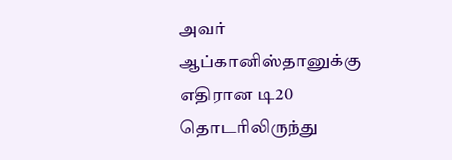அவர் ஆப்கானிஸ்தானுக்கு எதிரான டி20 தொடரிலிருந்து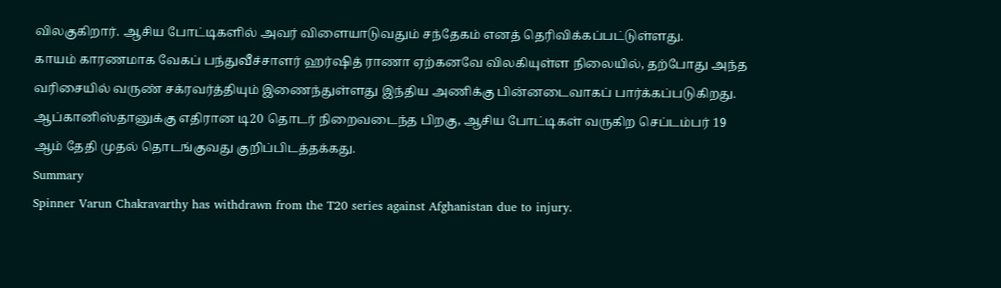விலகுகிறார். ஆசிய போட்டிகளில் அவர் விளையாடுவதும் சந்தேகம் எனத் தெரிவிக்கப்பட்டுள்ளது.
காயம் காரணமாக வேகப் பந்துவீச்சாளர் ஹர்ஷித் ராணா ஏற்கனவே விலகியுள்ள நிலையில், தற்போது அந்த வரிசையில் வருண் சக்ரவர்த்தியும் இணைந்துள்ளது இந்திய அணிக்கு பின்னடைவாகப் பார்க்கப்படுகிறது.
ஆப்கானிஸ்தானுக்கு எதிரான டி20 தொடர் நிறைவடைந்த பிறகு, ஆசிய போட்டிகள் வருகிற செப்டம்பர் 19 ஆம் தேதி முதல் தொடங்குவது குறிப்பிடத்தக்கது.
Summary
Spinner Varun Chakravarthy has withdrawn from the T20 series against Afghanistan due to injury.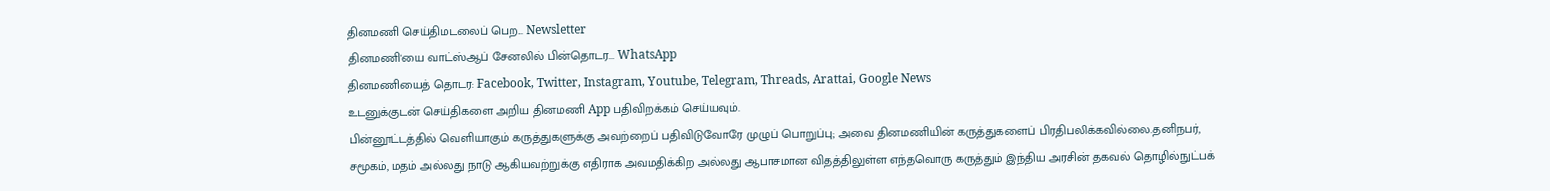தினமணி செய்திமடலைப் பெற... Newsletter
தினமணி'யை வாட்ஸ்ஆப் சேனலில் பின்தொடர... WhatsApp
தினமணியைத் தொடர: Facebook, Twitter, Instagram, Youtube, Telegram, Threads, Arattai, Google News
உடனுக்குடன் செய்திகளை அறிய தினமணி App பதிவிறக்கம் செய்யவும்.
பின்னூட்டத்தில் வெளியாகும் கருத்துகளுக்கு அவற்றைப் பதிவிடுவோரே முழுப் பொறுப்பு; அவை தினமணியின் கருத்துகளைப் பிரதிபலிக்கவில்லை.தனிநபர், சமூகம், மதம் அல்லது நாடு ஆகியவற்றுக்கு எதிராக அவமதிக்கிற அல்லது ஆபாசமான விதத்திலுள்ள எந்தவொரு கருத்தும் இந்திய அரசின் தகவல் தொழில்நுட்பக்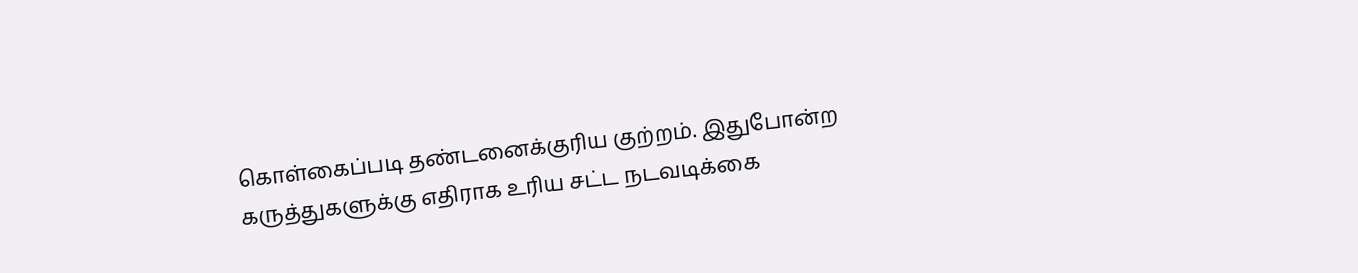கொள்கைப்படி தண்டனைக்குரிய குற்றம். இதுபோன்ற கருத்துகளுக்கு எதிராக உரிய சட்ட நடவடிக்கை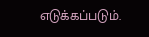எடுக்கப்படும்.